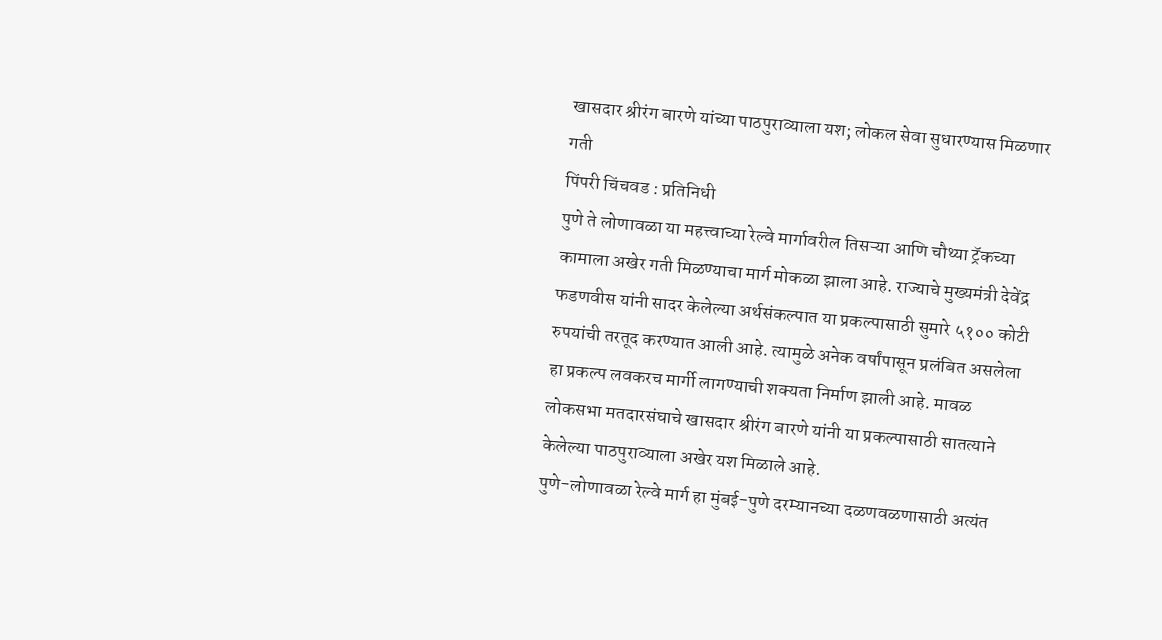खासदार श्रीरंग बारणे यांच्या पाठपुराव्याला यश; लोकल सेवा सुधारण्यास मिळणार गती
पिंपरी चिंचवड : प्रतिनिधी
पुणे ते लोणावळा या महत्त्वाच्या रेल्वे मार्गावरील तिसऱ्या आणि चौथ्या ट्रॅकच्या कामाला अखेर गती मिळण्याचा मार्ग मोकळा झाला आहे. राज्याचे मुख्यमंत्री देवेंद्र फडणवीस यांनी सादर केलेल्या अर्थसंकल्पात या प्रकल्पासाठी सुमारे ५१०० कोटी रुपयांची तरतूद करण्यात आली आहे. त्यामुळे अनेक वर्षांपासून प्रलंबित असलेला हा प्रकल्प लवकरच मार्गी लागण्याची शक्यता निर्माण झाली आहे. मावळ लोकसभा मतदारसंघाचे खासदार श्रीरंग बारणे यांनी या प्रकल्पासाठी सातत्याने केलेल्या पाठपुराव्याला अखेर यश मिळाले आहे.
पुणे-लोणावळा रेल्वे मार्ग हा मुंबई-पुणे दरम्यानच्या दळणवळणासाठी अत्यंत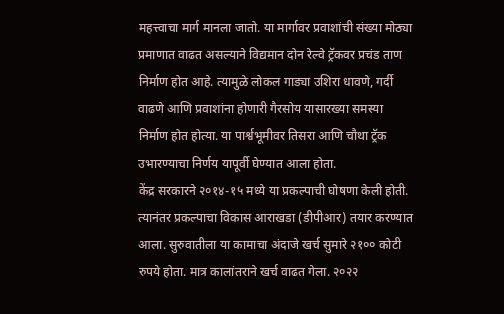महत्त्वाचा मार्ग मानला जातो. या मार्गावर प्रवाशांची संख्या मोठ्या प्रमाणात वाढत असल्याने विद्यमान दोन रेल्वे ट्रॅकवर प्रचंड ताण निर्माण होत आहे. त्यामुळे लोकल गाड्या उशिरा धावणे, गर्दी वाढणे आणि प्रवाशांना होणारी गैरसोय यासारख्या समस्या निर्माण होत होत्या. या पार्श्वभूमीवर तिसरा आणि चौथा ट्रॅक उभारण्याचा निर्णय यापूर्वी घेण्यात आला होता.
केंद्र सरकारने २०१४-१५ मध्ये या प्रकल्पाची घोषणा केली होती. त्यानंतर प्रकल्पाचा विकास आराखडा (डीपीआर) तयार करण्यात आला. सुरुवातीला या कामाचा अंदाजे खर्च सुमारे २१०० कोटी रुपये होता. मात्र कालांतराने खर्च वाढत गेला. २०२२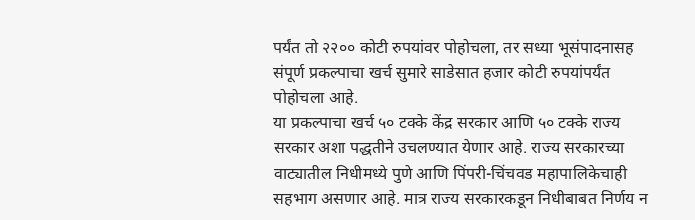पर्यंत तो २२०० कोटी रुपयांवर पोहोचला, तर सध्या भूसंपादनासह संपूर्ण प्रकल्पाचा खर्च सुमारे साडेसात हजार कोटी रुपयांपर्यंत पोहोचला आहे.
या प्रकल्पाचा खर्च ५० टक्के केंद्र सरकार आणि ५० टक्के राज्य सरकार अशा पद्धतीने उचलण्यात येणार आहे. राज्य सरकारच्या वाट्यातील निधीमध्ये पुणे आणि पिंपरी-चिंचवड महापालिकेचाही सहभाग असणार आहे. मात्र राज्य सरकारकडून निधीबाबत निर्णय न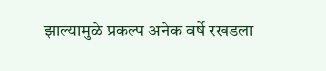झाल्यामुळे प्रकल्प अनेक वर्षे रखडला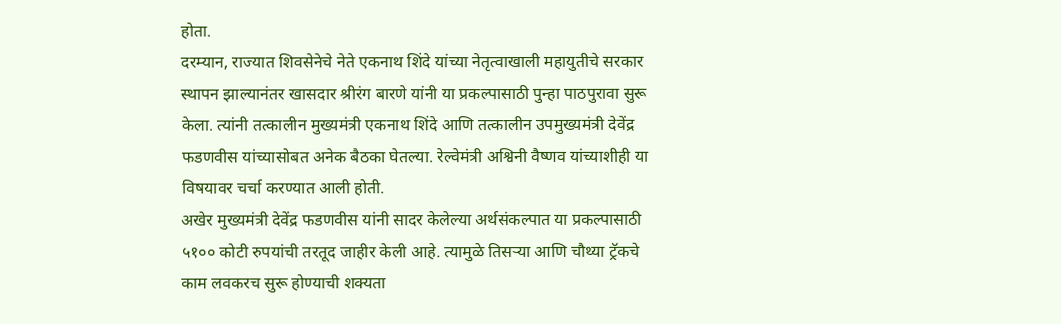होता.
दरम्यान, राज्यात शिवसेनेचे नेते एकनाथ शिंदे यांच्या नेतृत्वाखाली महायुतीचे सरकार स्थापन झाल्यानंतर खासदार श्रीरंग बारणे यांनी या प्रकल्पासाठी पुन्हा पाठपुरावा सुरू केला. त्यांनी तत्कालीन मुख्यमंत्री एकनाथ शिंदे आणि तत्कालीन उपमुख्यमंत्री देवेंद्र फडणवीस यांच्यासोबत अनेक बैठका घेतल्या. रेल्वेमंत्री अश्विनी वैष्णव यांच्याशीही या विषयावर चर्चा करण्यात आली होती.
अखेर मुख्यमंत्री देवेंद्र फडणवीस यांनी सादर केलेल्या अर्थसंकल्पात या प्रकल्पासाठी ५१०० कोटी रुपयांची तरतूद जाहीर केली आहे. त्यामुळे तिसऱ्या आणि चौथ्या ट्रॅकचे काम लवकरच सुरू होण्याची शक्यता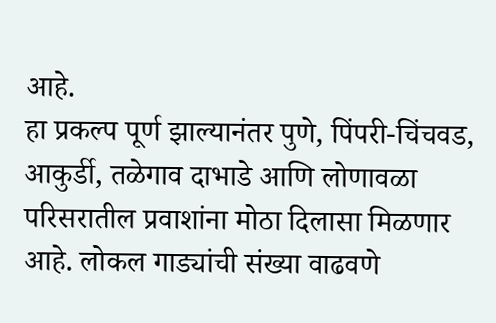आहे.
हा प्रकल्प पूर्ण झाल्यानंतर पुणे, पिंपरी-चिंचवड, आकुर्डी, तळेगाव दाभाडे आणि लोणावळा परिसरातील प्रवाशांना मोठा दिलासा मिळणार आहे. लोकल गाड्यांची संख्या वाढवणे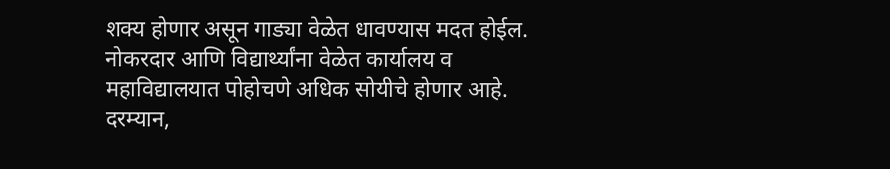शक्य होणार असून गाड्या वेळेत धावण्यास मदत होईल. नोकरदार आणि विद्यार्थ्यांना वेळेत कार्यालय व महाविद्यालयात पोहोचणे अधिक सोयीचे होणार आहे.
दरम्यान,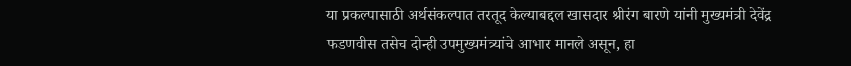या प्रकल्पासाठी अर्थसंकल्पात तरतूद केल्याबद्दल खासदार श्रीरंग बारणे यांनी मुख्यमंत्री देवेंद्र फडणवीस तसेच दोन्ही उपमुख्यमंत्र्यांचे आभार मानले असून, हा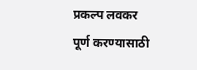प्रकल्प लवकर पूर्ण करण्यासाठी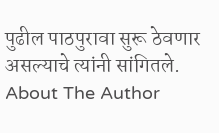पुढील पाठपुरावा सुरू ठेवणार असल्याचे त्यांनी सांगितले.
About The Author